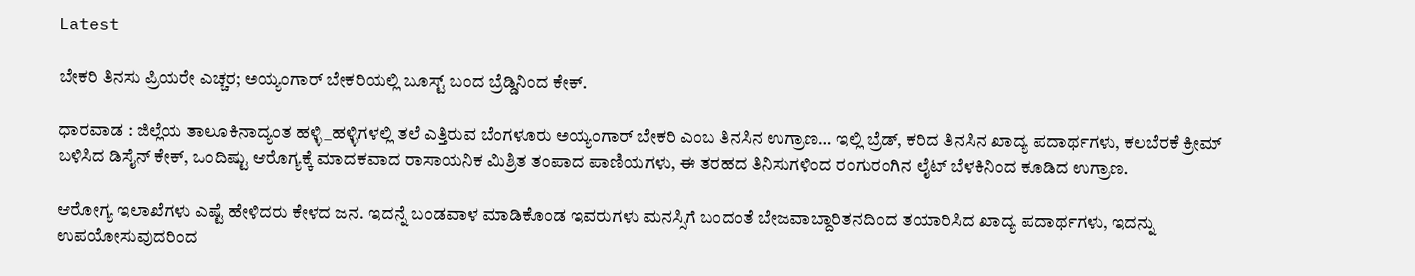Latest

ಬೇಕರಿ ತಿನಸು ಪ್ರಿಯರೇ ಎಚ್ಚರ; ಅಯ್ಯಂಗಾರ್ ಬೇಕರಿಯಲ್ಲಿ ಬೂಸ್ಟ್ ಬಂದ ಬ್ರೆಡ್ಡಿನಿಂದ ಕೇಕ್.

ಧಾರವಾಡ : ಜಿಲ್ಲೆಯ ತಾಲೂಕಿನಾದ್ಯಂತ ಹಳ್ಳಿ_ಹಳ್ಳಿಗಳಲ್ಲಿ ತಲೆ ಎತ್ತಿರುವ ಬೆಂಗಳೂರು ಅಯ್ಯಂಗಾರ್ ಬೇಕರಿ ಎಂಬ ತಿನಸಿನ ಉಗ್ರಾಣ… ಇಲ್ಲಿ ಬ್ರೆಡ್, ಕರಿದ ತಿನಸಿನ ಖಾದ್ಯ ಪದಾರ್ಥಗಳು, ಕಲಬೆರಕೆ ಕ್ರೀಮ್ ಬಳಿಸಿದ ಡಿಸೈನ್ ಕೇಕ್, ಒಂದಿಷ್ಟು ಆರೊಗ್ಯಕ್ಕೆ ಮಾದಕವಾದ ರಾಸಾಯನಿಕ ಮಿಶ್ರಿತ ತಂಪಾದ ಪಾಣಿಯಗಳು, ಈ ತರಹದ ತಿನಿಸುಗಳಿಂದ ರಂಗುರಂಗಿನ ಲೈಟ್‌ ಬೆಳಕಿನಿಂದ ಕೂಡಿದ ಉಗ್ರಾಣ.

ಆರೋಗ್ಯ ಇಲಾಖೆಗಳು ಎಷ್ಟೆ ಹೇಳಿದರು ಕೇಳದ ಜನ. ಇದನ್ನೆ ಬಂಡವಾಳ ಮಾಡಿಕೊಂಡ ಇವರುಗಳು ಮನಸ್ಸಿಗೆ ಬಂದಂತೆ ಬೇಜವಾಬ್ದಾರಿತನದಿಂದ ತಯಾರಿಸಿದ ಖಾದ್ಯ ಪದಾರ್ಥಗಳು, ಇದನ್ನು ಉಪಯೋಸುವುದರಿಂದ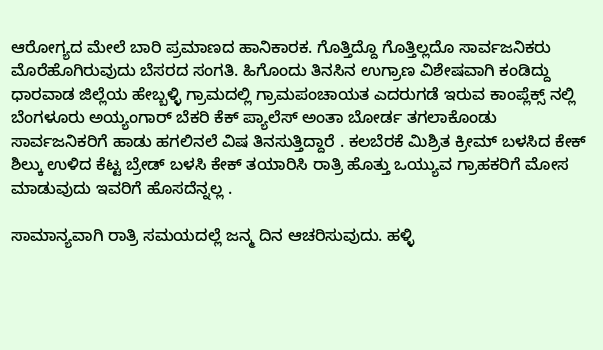ಆರೋಗ್ಯದ ಮೇಲೆ ಬಾರಿ ಪ್ರಮಾಣದ ಹಾನಿಕಾರಕ. ಗೊತ್ತಿದ್ದೊ ಗೊತ್ತಿಲ್ಲದೊ ಸಾರ್ವಜನಿಕರು ಮೊರೆಹೊಗಿರುವುದು ಬೆಸರದ ಸಂಗತಿ. ಹಿಗೊಂದು ತಿನಸಿನ ಉಗ್ರಾಣ ವಿಶೇಷವಾಗಿ ಕಂಡಿದ್ದು ಧಾರವಾಡ ಜಿಲ್ಲೆಯ ಹೇಬ್ಬಳ್ಳಿ ಗ್ರಾಮದಲ್ಲಿ ಗ್ರಾಮಪಂಚಾಯತ ಎದರುಗಡೆ ಇರುವ ಕಾಂಪ್ಲೆಕ್ಸ್ ನಲ್ಲಿ ಬೆಂಗಳೂರು ಅಯ್ಯಂಗಾರ್ ಬೆಕರಿ ಕೆಕ್ ಪ್ಯಾಲೆಸ್ ಅಂತಾ ಬೋರ್ಡ ತಗಲಾಕೊಂಡು ಸಾರ್ವಜನಿಕರಿಗೆ ಹಾಡು ಹಗಲಿನಲೆ ವಿಷ ತಿನಸುತ್ತಿದ್ದಾರೆ . ಕಲಬೆರಕೆ ಮಿಶ್ರಿತ ಕ್ರೀಮ್ ಬಳಸಿದ ಕೇಕ್ ಶಿಲ್ಕು ಉಳಿದ ಕೆಟ್ಟ ಬ್ರೇಡ್‌ ಬಳಸಿ ಕೇಕ್ ತಯಾರಿಸಿ ರಾತ್ರಿ ಹೊತ್ತು ಒಯ್ಯುವ ಗ್ರಾಹಕರಿಗೆ ಮೋಸ ಮಾಡುವುದು ಇವರಿಗೆ ಹೊಸದೆನ್ನಲ್ಲ .

ಸಾಮಾನ್ಯವಾಗಿ ರಾತ್ರಿ ಸಮಯದಲ್ಲೆ ಜನ್ಮ ದಿನ ಆಚರಿಸುವುದು. ಹಳ್ಳಿ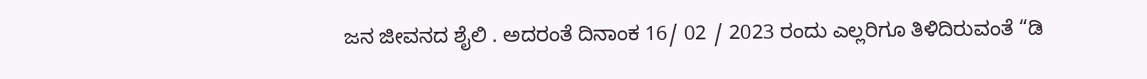ಜನ ಜೀವನದ ಶೈಲಿ . ಅದರಂತೆ ದಿನಾಂಕ 16/ 02 / 2023 ರಂದು ಎಲ್ಲರಿಗೂ ತಿಳಿದಿರುವಂತೆ “ಡಿ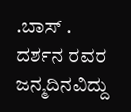.ಬಾಸ್ . ದರ್ಶನ ರವರ ಜನ್ಮದಿನವಿದ್ದು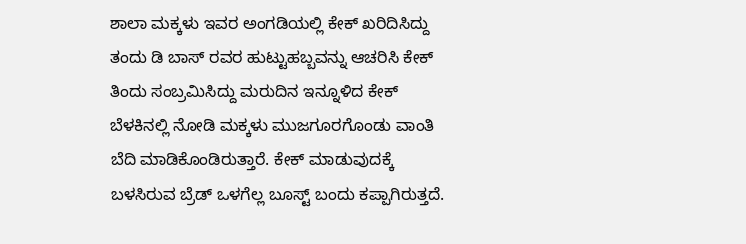ಶಾಲಾ ಮಕ್ಕಳು ಇವರ ಅಂಗಡಿಯಲ್ಲಿ ಕೇಕ್ ಖರಿದಿಸಿದ್ದು ತಂದು ಡಿ ಬಾಸ್ ರವರ ಹುಟ್ಟುಹಬ್ಬವನ್ನು ಆಚರಿಸಿ ಕೇಕ್ ತಿಂದು ಸಂಬ್ರಮಿಸಿದ್ದು ಮರುದಿನ ಇ‌ನ್ನೂಳಿದ ಕೇಕ್ ಬೆಳಕಿನಲ್ಲಿ ನೋಡಿ ಮಕ್ಕಳು ಮುಜಗೂರಗೊಂಡು ವಾಂತಿ ಬೆದಿ ಮಾಡಿಕೊಂಡಿರುತ್ತಾರೆ. ಕೇಕ್ ಮಾಡುವುದಕ್ಕೆ ಬಳಸಿರುವ ಬ್ರೆಡ್ ಒಳಗೆಲ್ಲ ಬೂಸ್ಟ್ ಬಂದು ಕಪ್ಪಾಗಿರುತ್ತದೆ.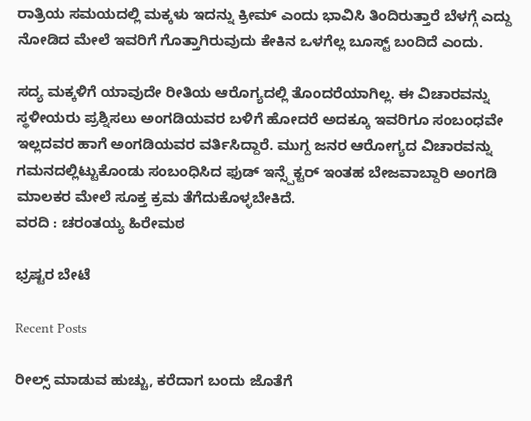ರಾತ್ರಿಯ ಸಮಯದಲ್ಲಿ ಮಕ್ಕಳು ಇದನ್ನು ಕ್ರೀಮ್ ಎಂದು ಭಾವಿಸಿ ತಿಂದಿರುತ್ತಾರೆ ಬೆಳಗ್ಗೆ ಎದ್ದು ನೋಡಿದ ಮೇಲೆ ಇವರಿಗೆ ಗೊತ್ತಾಗಿರುವುದು ಕೇಕಿನ ಒಳಗೆಲ್ಲ ಬೂಸ್ಟ್ ಬಂದಿದೆ ಎಂದು.

ಸದ್ಯ ಮಕ್ಕಳಿಗೆ ಯಾವುದೇ ರೀತಿಯ ಆರೊಗ್ಯದಲ್ಲಿ ತೊಂದರೆಯಾಗಿಲ್ಲ. ಈ ವಿಚಾರವನ್ನು ಸ್ಥಳೀಯರು ಪ್ರಶ್ನಿಸಲು ಅಂಗಡಿಯವರ ಬಳಿಗೆ ಹೋದರೆ ಅದಕ್ಕೂ ಇವರಿಗೂ ಸಂಬಂಧವೇ ಇಲ್ಲದವರ ಹಾಗೆ ಅಂಗಡಿಯವರ ವರ್ತಿಸಿದ್ದಾರೆ. ಮುಗ್ದ ಜನರ ಆರೋಗ್ಯದ ವಿಚಾರವನ್ನು ಗಮನದಲ್ಲಿಟ್ಟುಕೊಂಡು ಸಂಬಂಧಿಸಿದ ಫುಡ್ ಇನ್ಸ್ಪೆಕ್ಟರ್ ಇಂತಹ ಬೇಜವಾಬ್ದಾರಿ ಅಂಗಡಿ ಮಾಲಕರ ಮೇಲೆ ಸೂಕ್ತ ಕ್ರಮ ತೆಗೆದುಕೊಳ್ಳಬೇಕಿದೆ.
ವರದಿ : ಚರಂತಯ್ಯ ಹಿರೇಮಠ

ಭ್ರಷ್ಟರ ಬೇಟೆ

Recent Posts

ರೀಲ್ಸ್ ಮಾಡುವ ಹುಚ್ಚು, ಕರೆದಾಗ ಬಂದು ಜೊತೆಗೆ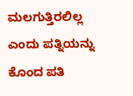ಮಲಗುತ್ತಿರಲಿಲ್ಲ ಎಂದು ಪತ್ನಿಯನ್ನು ಕೊಂದ ಪತಿ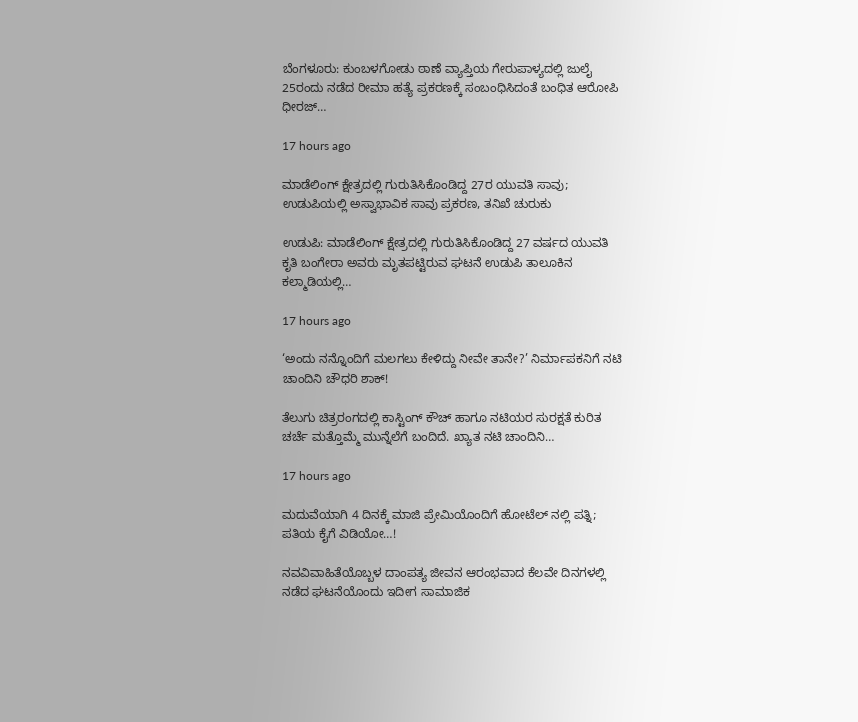ಬೆಂಗಳೂರು: ಕುಂಬಳಗೋಡು ಠಾಣೆ ವ್ಯಾಪ್ತಿಯ ಗೇರುಪಾಳ್ಯದಲ್ಲಿ ಜುಲೈ 25ರಂದು ನಡೆದ ರೀಮಾ ಹತ್ಯೆ ಪ್ರಕರಣಕ್ಕೆ ಸಂಬಂಧಿಸಿದಂತೆ ಬಂಧಿತ ಆರೋಪಿ ಧೀರಜ್…

17 hours ago

ಮಾಡೆಲಿಂಗ್ ಕ್ಷೇತ್ರದಲ್ಲಿ ಗುರುತಿಸಿಕೊಂಡಿದ್ದ 27ರ ಯುವತಿ ಸಾವು; ಉಡುಪಿಯಲ್ಲಿ ಅಸ್ವಾಭಾವಿಕ ಸಾವು ಪ್ರಕರಣ, ತನಿಖೆ ಚುರುಕು

ಉಡುಪಿ: ಮಾಡೆಲಿಂಗ್ ಕ್ಷೇತ್ರದಲ್ಲಿ ಗುರುತಿಸಿಕೊಂಡಿದ್ದ 27 ವರ್ಷದ ಯುವತಿ ಕೃತಿ ಬಂಗೇರಾ ಅವರು ಮೃತಪಟ್ಟಿರುವ ಘಟನೆ ಉಡುಪಿ ತಾಲೂಕಿನ ಕಲ್ಮಾಡಿಯಲ್ಲಿ…

17 hours ago

‘ಅಂದು ನನ್ನೊಂದಿಗೆ ಮಲಗಲು ಕೇಳಿದ್ದು ನೀವೇ ತಾನೇ?’ ನಿರ್ಮಾಪಕನಿಗೆ ನಟಿ ಚಾಂದಿನಿ ಚೌಧರಿ ಶಾಕ್!

ತೆಲುಗು ಚಿತ್ರರಂಗದಲ್ಲಿ ಕಾಸ್ಟಿಂಗ್ ಕೌಚ್ ಹಾಗೂ ನಟಿಯರ ಸುರಕ್ಷತೆ ಕುರಿತ ಚರ್ಚೆ ಮತ್ತೊಮ್ಮೆ ಮುನ್ನೆಲೆಗೆ ಬಂದಿದೆ. ಖ್ಯಾತ ನಟಿ ಚಾಂದಿನಿ…

17 hours ago

ಮದುವೆಯಾಗಿ 4 ದಿನಕ್ಕೆ ಮಾಜಿ ಪ್ರೇಮಿಯೊಂದಿಗೆ ಹೋಟೆಲ್ ನಲ್ಲಿ ಪತ್ನಿ; ಪತಿಯ ಕೈಗೆ ವಿಡಿಯೋ…!

ನವವಿವಾಹಿತೆಯೊಬ್ಬಳ ದಾಂಪತ್ಯ ಜೀವನ ಆರಂಭವಾದ ಕೆಲವೇ ದಿನಗಳಲ್ಲಿ ನಡೆದ ಘಟನೆಯೊಂದು ಇದೀಗ ಸಾಮಾಜಿಕ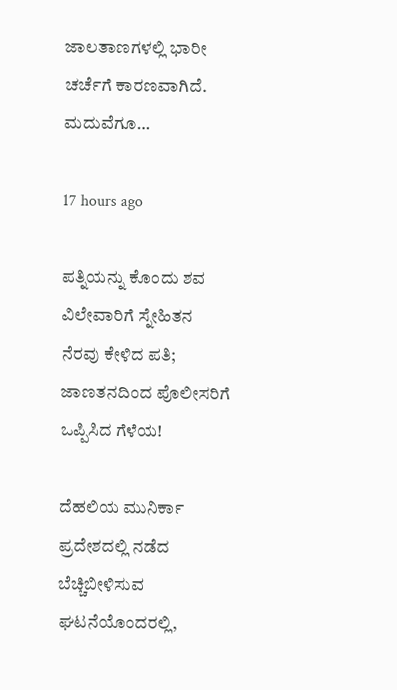ಜಾಲತಾಣಗಳಲ್ಲಿ ಭಾರೀ ಚರ್ಚೆಗೆ ಕಾರಣವಾಗಿದೆ. ಮದುವೆಗೂ…

17 hours ago

ಪತ್ನಿಯನ್ನು ಕೊಂದು ಶವ ವಿಲೇವಾರಿಗೆ ಸ್ನೇಹಿತನ ನೆರವು ಕೇಳಿದ ಪತಿ; ಜಾಣತನದಿಂದ ಪೊಲೀಸರಿಗೆ ಒಪ್ಪಿಸಿದ ಗೆಳೆಯ!

ದೆಹಲಿಯ ಮುನಿರ್ಕಾ ಪ್ರದೇಶದಲ್ಲಿ ನಡೆದ ಬೆಚ್ಚಿಬೀಳಿಸುವ ಘಟನೆಯೊಂದರಲ್ಲಿ,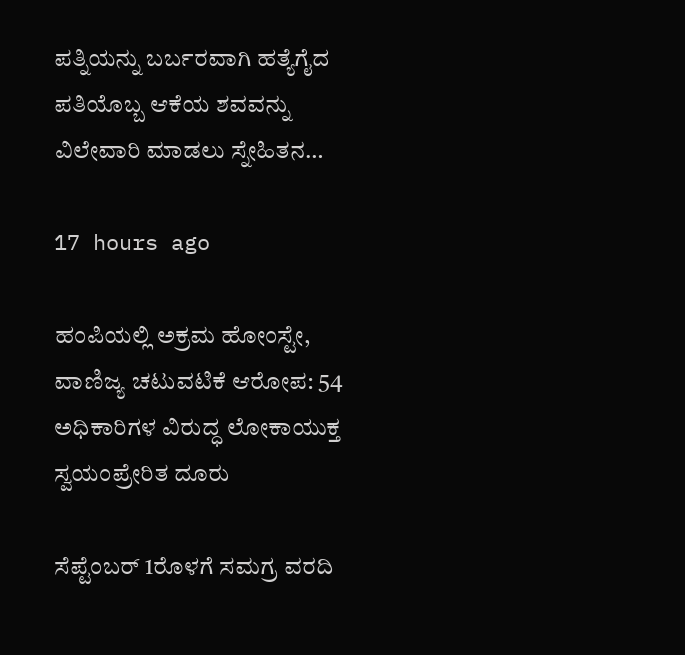ಪತ್ನಿಯನ್ನು ಬರ್ಬರವಾಗಿ ಹತ್ಯೆಗೈದ ಪತಿಯೊಬ್ಬ ಆಕೆಯ ಶವವನ್ನು ವಿಲೇವಾರಿ ಮಾಡಲು ಸ್ನೇಹಿತನ…

17 hours ago

ಹಂಪಿಯಲ್ಲಿ ಅಕ್ರಮ ಹೋಂಸ್ಟೇ, ವಾಣಿಜ್ಯ ಚಟುವಟಿಕೆ ಆರೋಪ: 54 ಅಧಿಕಾರಿಗಳ ವಿರುದ್ಧ ಲೋಕಾಯುಕ್ತ ಸ್ವಯಂಪ್ರೇರಿತ ದೂರು

ಸೆಪ್ಟೆಂಬರ್ 1ರೊಳಗೆ ಸಮಗ್ರ ವರದಿ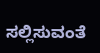ಸಲ್ಲಿಸುವಂತೆ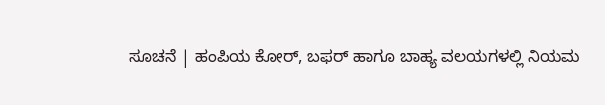ಸೂಚನೆ | ಹಂಪಿಯ ಕೋರ್, ಬಫರ್ ಹಾಗೂ ಬಾಹ್ಯ ವಲಯಗಳಲ್ಲಿ ನಿಯಮ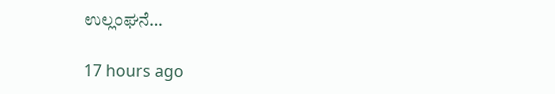ಉಲ್ಲಂಘನೆ…

17 hours ago